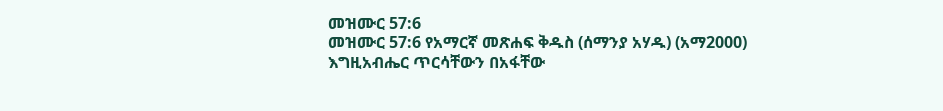መዝሙር 57:6
መዝሙር 57:6 የአማርኛ መጽሐፍ ቅዱስ (ሰማንያ አሃዱ) (አማ2000)
እግዚአብሔር ጥርሳቸውን በአፋቸው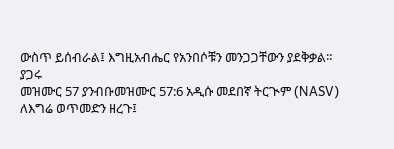ውስጥ ይሰብራል፤ እግዚአብሔር የአንበሶቹን መንጋጋቸውን ያደቅቃል።
ያጋሩ
መዝሙር 57 ያንብቡመዝሙር 57:6 አዲሱ መደበኛ ትርጒም (NASV)
ለእግሬ ወጥመድን ዘረጉ፤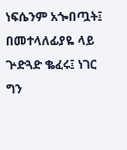ነፍሴንም አጐበጧት፤ በመተላለፊያዬ ላይ ጕድጓድ ቈፈሩ፤ ነገር ግን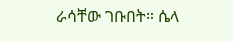ራሳቸው ገቡበት። ሴላ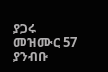ያጋሩ
መዝሙር 57 ያንብቡ